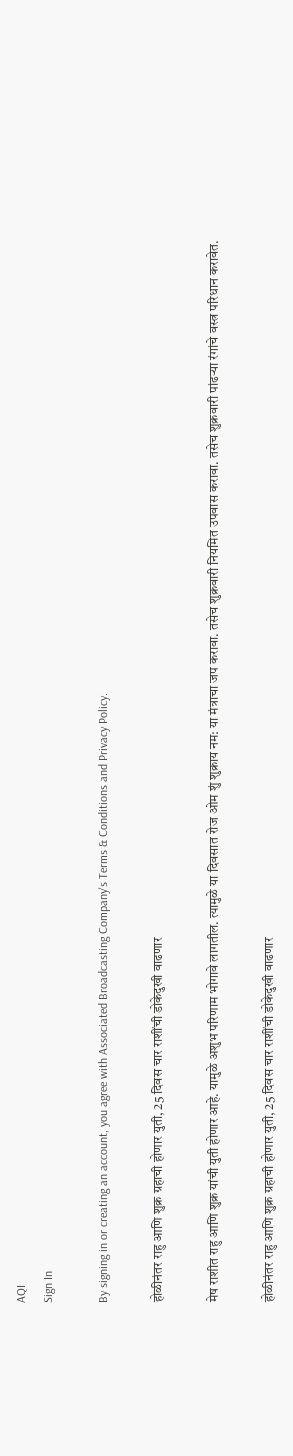AQI
Sign In

By signing in or creating an account, you agree with Associated Broadcasting Company's Terms & Conditions and Privacy Policy.

होळीनंतर राहु आणि शुक्र ग्रहाची होणार युती, 25 दिवस चार राशींची डोकेदुखी वाढणार

मेष राशीत राहु आणि शुक्र यांची युती होणार आहे. यामुळे अशुभ परिणाम भोगावे लागतील. त्यामुळे या दिवसात रोज ओम शुं शुक्राय नम: या मंत्राचा जप करावा. तसेच शुक्रवारी नियमित उपवास करावा. तसेच शुक्रवारी पांढऱ्या रंगांचे वस्त्र परिधान करावेत.

होळीनंतर राहु आणि शुक्र ग्रहाची होणार युती, 25 दिवस चार राशींची डोकेदुखी वाढणार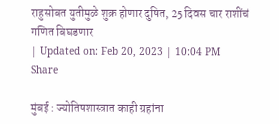राहुसोबत युतीमुळे शुक्र होणार दुषित, 25 दिवस चार राशींचं गणित बिघडणार
| Updated on: Feb 20, 2023 | 10:04 PM
Share

मुंबई : ज्योतिषशास्त्रात काही ग्रहांना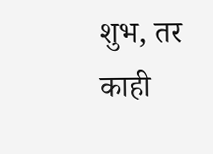शुभ, तर काही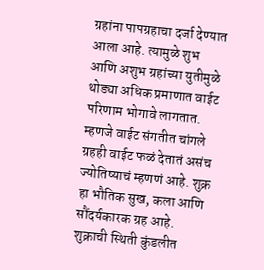ग्रहांना पापग्रहाचा दर्जा देण्यात आला आहे. त्यामुळे शुभ आणि अशुभ ग्रहांच्या युतीमुळे थोड्या अधिक प्रमाणात वाईट परिणाम भोगावे लागतात. म्हणजे वाईट संगतीत चांगले ग्रहही वाईट फळं देतातं असंच ज्योतिष्याचं म्हणणं आहे. शुक्र हा भौतिक सुख, कला आणि सौंदर्यकारक ग्रह आहे. शुक्राची स्थिती कुंडलीत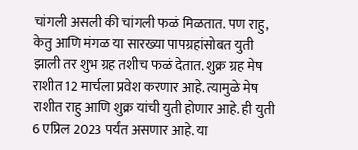चांगली असली की चांगली फळं मिळतात. पण राहु, केतु आणि मंगळ या सारख्या पापग्रहांसोबत युती झाली तर शुभ ग्रह तशीच फळं देतात. शुक्र ग्रह मेष राशीत 12 मार्चला प्रवेश करणार आहे. त्यामुळे मेष राशीत राहु आणि शुक्र यांची युती होणार आहे. ही युती 6 एप्रिल 2023 पर्यंत असणार आहे. या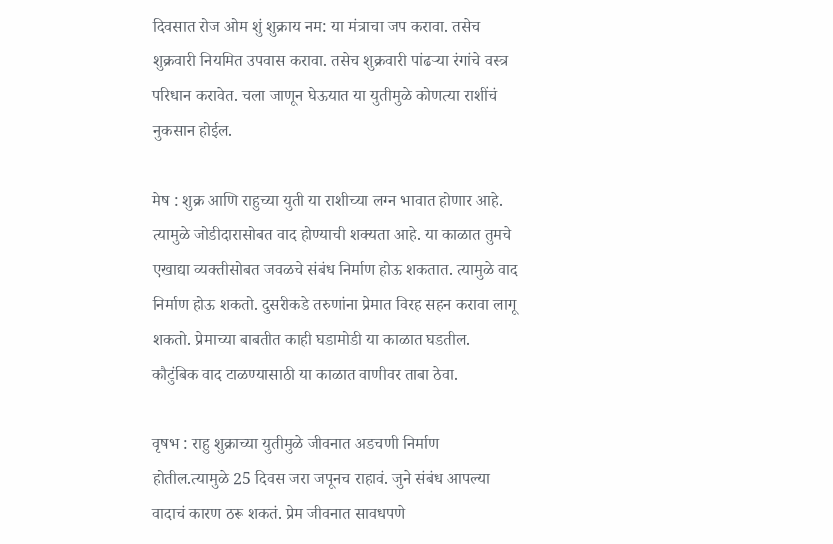दिवसात रोज ओम शुं शुक्राय नम: या मंत्राचा जप करावा. तसेच शुक्रवारी नियमित उपवास करावा. तसेच शुक्रवारी पांढऱ्या रंगांचे वस्त्र परिधान करावेत. चला जाणून घेऊयात या युतीमुळे कोणत्या राशींचं नुकसान होईल.

मेष : शुक्र आणि राहुच्या युती या राशीच्या लग्न भावात होणार आहे. त्यामुळे जोडीदारासोबत वाद होण्याची शक्यता आहे. या काळात तुमचे एखाद्या व्यक्तीसोबत जवळचे संबंध निर्माण होऊ शकतात. त्यामुळे वाद निर्माण होऊ शकतो. दुसरीकडे तरुणांना प्रेमात विरह सहन करावा लागू शकतो. प्रेमाच्या बाबतीत काही घडामोडी या काळात घडतील. कौटुंबिक वाद टाळण्यासाठी या काळात वाणीवर ताबा ठेवा.

वृषभ : राहु शुक्राच्या युतीमुळे जीवनात अडचणी निर्माण होतील.त्यामुळे 25 दिवस जरा जपूनच राहावं. जुने संबंध आपल्या वादाचं कारण ठरू शकतं. प्रेम जीवनात सावधपणे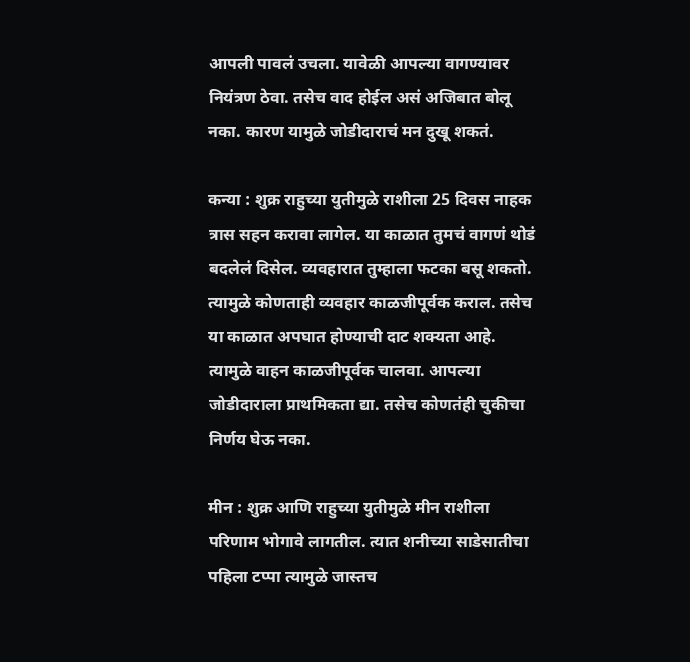आपली पावलं उचला. यावेळी आपल्या वागण्यावर नियंत्रण ठेवा. तसेच वाद होईल असं अजिबात बोलू नका. कारण यामुळे जोडीदाराचं मन दुखू शकतं.

कन्या : शुक्र राहुच्या युतीमुळे राशीला 25 दिवस नाहक त्रास सहन करावा लागेल. या काळात तुमचं वागणं थोडं बदलेलं दिसेल. व्यवहारात तुम्हाला फटका बसू शकतो. त्यामुळे कोणताही व्यवहार काळजीपूर्वक कराल. तसेच या काळात अपघात होण्याची दाट शक्यता आहे. त्यामुळे वाहन काळजीपूर्वक चालवा. आपल्या जोडीदाराला प्राथमिकता द्या. तसेच कोणतंही चुकीचा निर्णय घेऊ नका.

मीन : शुक्र आणि राहुच्या युतीमुळे मीन राशीला परिणाम भोगावे लागतील. त्यात शनीच्या साडेसातीचा पहिला टप्पा त्यामुळे जास्तच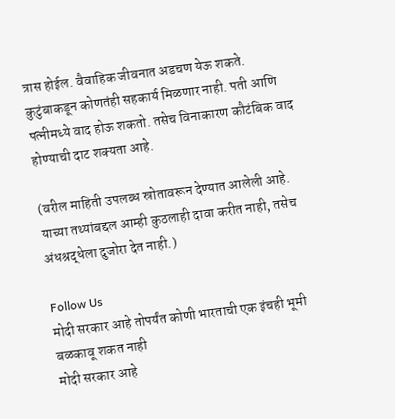त्रास होईल. वैवाहिक जीवनात अडचण येऊ शकते. कुटुंबाकडून कोणतंही सहकार्य मिळणार नाही. पती आणि पत्नीमध्ये वाद होऊ शकतो. तसेच विनाकारण कौटंबिक वाद होण्याची दाट शक्यता आहे.

(वरील माहिती उपलब्ध स्रोतावरून देण्यात आलेली आहे. याच्या तथ्यांबद्दल आम्ही कुठलाही दावा करीत नाही, तसेच अंधश्रद्धेला दुजोरा देत नाही.)

Follow Us
मोदी सरकार आहे तोपर्यंत कोणी भारताची एक इंचही भूमी बळकावू शकत नाही
मोदी सरकार आहे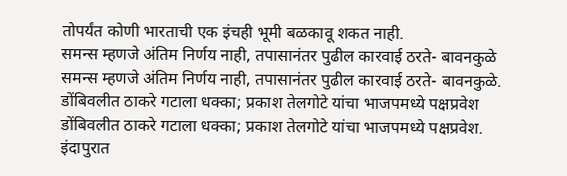तोपर्यंत कोणी भारताची एक इंचही भूमी बळकावू शकत नाही.
समन्स म्हणजे अंतिम निर्णय नाही, तपासानंतर पुढील कारवाई ठरते- बावनकुळे
समन्स म्हणजे अंतिम निर्णय नाही, तपासानंतर पुढील कारवाई ठरते- बावनकुळे.
डोंबिवलीत ठाकरे गटाला धक्का; प्रकाश तेलगोटे यांचा भाजपमध्ये पक्षप्रवेश
डोंबिवलीत ठाकरे गटाला धक्का; प्रकाश तेलगोटे यांचा भाजपमध्ये पक्षप्रवेश.
इंदापुरात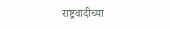राष्ट्रवादीच्या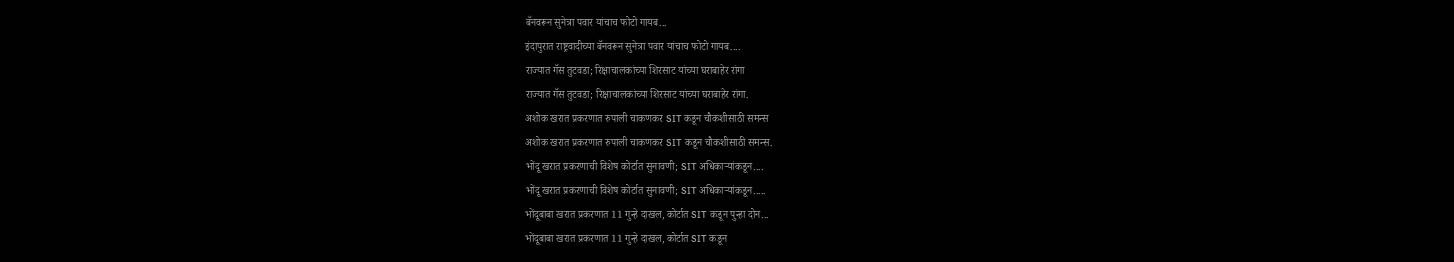बॅनवरून सुनेत्रा पवार यांचाच फोटो गायब...
इंदापुरात राष्ट्रवादीच्या बॅनवरून सुनेत्रा पवार यांचाच फोटो गायब....
राज्यात गॅस तुटवडा; रिक्षाचालकांच्या शिरसाट यांच्या घराबाहेर रांगा
राज्यात गॅस तुटवडा; रिक्षाचालकांच्या शिरसाट यांच्या घराबाहेर रांगा.
अशोक खरात प्रकरणात रुपाली चाकणकर SIT कडून चौकशीसाठी समन्स
अशोक खरात प्रकरणात रुपाली चाकणकर SIT कडून चौकशीसाठी समन्स.
भोंदू खरात प्रकरणाची विशेष कोर्टात सुनावणी; SIT अधिकाऱ्यांकडून....
भोंदू खरात प्रकरणाची विशेष कोर्टात सुनावणी; SIT अधिकाऱ्यांकडून.....
भोंदूबाबा खरात प्रकरणात 11 गुन्हे दाखल, कोर्टात SIT कडून पुन्हा दोन...
भोंदूबाबा खरात प्रकरणात 11 गुन्हे दाखल, कोर्टात SIT कडून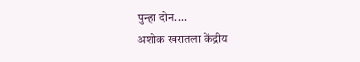पुन्हा दोन....
अशोक खरातला केंद्रीय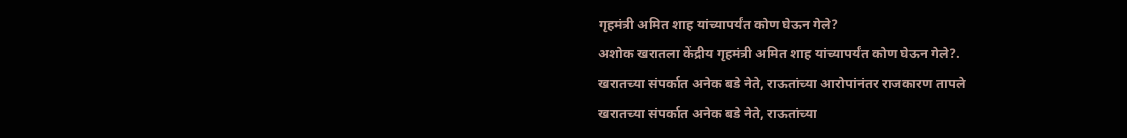गृहमंत्री अमित शाह यांच्यापर्यंत कोण घेऊन गेले?
अशोक खरातला केंद्रीय गृहमंत्री अमित शाह यांच्यापर्यंत कोण घेऊन गेले?.
खरातच्या संपर्कात अनेक बडे नेते, राऊतांच्या आरोपांनंतर राजकारण तापले
खरातच्या संपर्कात अनेक बडे नेते, राऊतांच्या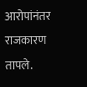आरोपांनंतर राजकारण तापले.